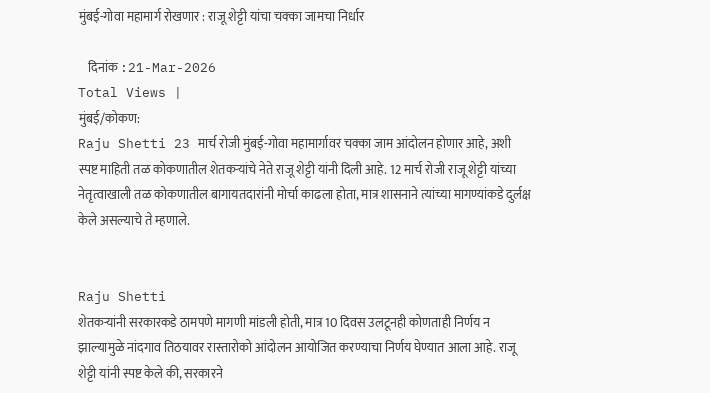मुंबई-गोवा महामार्ग रोखणार : राजू शेट्टी यांचा चक्का जामचा निर्धार

    दिनांक :21-Mar-2026
Total Views |
मुंबई/कोकण:
Raju Shetti 23 मार्च रोजी मुंबई-गोवा महामार्गावर चक्का जाम आंदोलन होणार आहे, अशी स्पष्ट माहिती तळ कोकणातील शेतकऱ्यांचे नेते राजू शेट्टी यांनी दिली आहे. 12 मार्च रोजी राजू शेट्टी यांच्या नेतृत्वाखाली तळ कोकणातील बागायतदारांनी मोर्चा काढला होता, मात्र शासनाने त्यांच्या मागण्यांकडे दुर्लक्ष केले असल्याचे ते म्हणाले.


Raju Shetti
शेतकऱ्यांनी सरकारकडे ठामपणे मागणी मांडली होती, मात्र 10 दिवस उलटूनही कोणताही निर्णय न झाल्यामुळे नांदगाव तिठयावर रास्तारोको आंदोलन आयोजित करण्याचा निर्णय घेण्यात आला आहे. राजू शेट्टी यांनी स्पष्ट केले की, सरकारने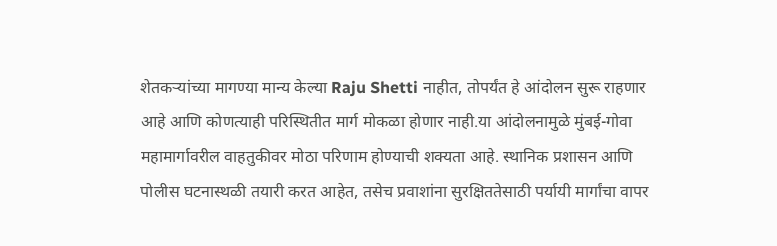शेतकऱ्यांच्या मागण्या मान्य केल्या Raju Shetti नाहीत, तोपर्यंत हे आंदोलन सुरू राहणार आहे आणि कोणत्याही परिस्थितीत मार्ग मोकळा होणार नाही.या आंदोलनामुळे मुंबई-गोवा महामार्गावरील वाहतुकीवर मोठा परिणाम होण्याची शक्यता आहे. स्थानिक प्रशासन आणि पोलीस घटनास्थळी तयारी करत आहेत, तसेच प्रवाशांना सुरक्षिततेसाठी पर्यायी मार्गांचा वापर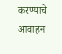करण्याचे आवाहन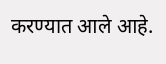करण्यात आले आहे.